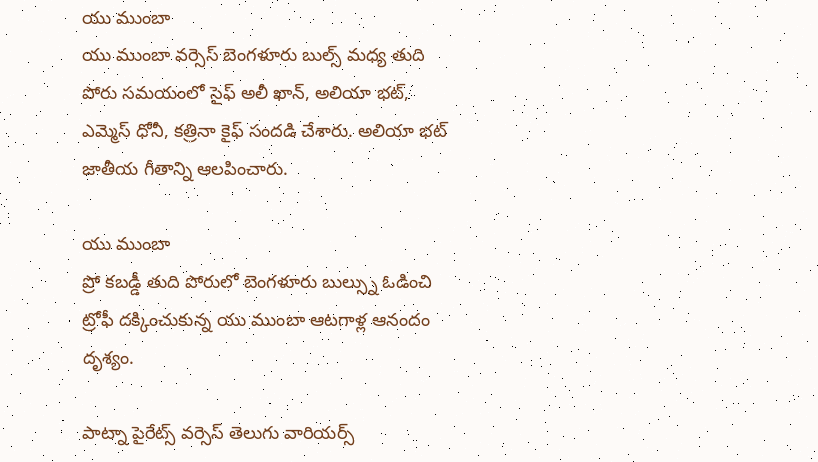యు ముంబా
యు ముంబా వర్సెస్ బెంగళూరు బుల్స్ మధ్య తుది పోరు సమయంలో సైఫ్ అలీ ఖాన్, అలియా భట్, ఎమ్మెస్ ధోనీ, కత్రినా కైఫ్ సందడి చేశారు. అలియా భట్ జాతీయ గీతాన్ని ఆలపించారు.

యు ముంబా
ప్రో కబడ్డీ తుది పోరులో బెంగళూరు బుల్స్ను ఓడించి ట్రోఫీ దక్కించుకున్న యు ముంబా ఆటగాళ్ల ఆనందం దృశ్యం.

పాట్నా పైరేట్స్ వర్సెస్ తెలుగు వారియర్స్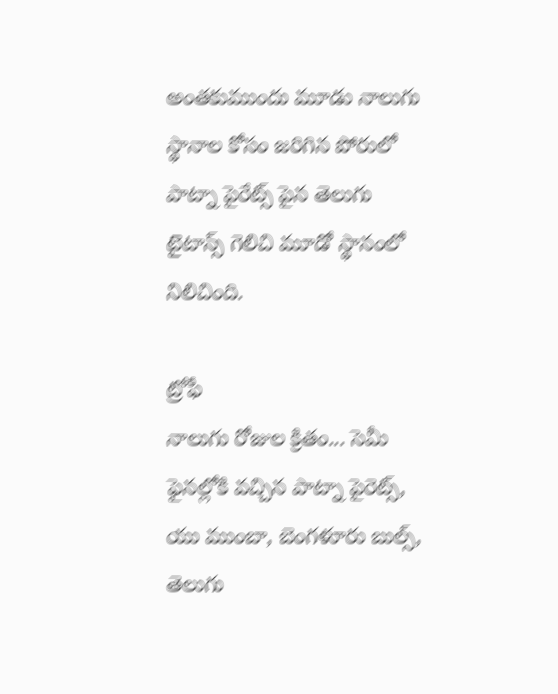అంతకుముందు మూడు నాలుగు స్థానాల కోసం జరిగిన పోరులో పాట్నా పైరేట్స్ పైన తెలుగు టైటాన్స్ గెలిచి మూడో స్థానంలో నిలిచింది.

ట్రోఫీ
నాలుగు రోజుల క్రితం... సెమీ ఫైనల్లోకి వచ్చిన పాట్నా పైరెట్స్, యు ముంబా, బెంగళూరు బుల్స్, తెలుగు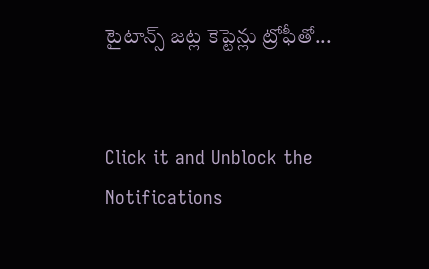టైటాన్స్ జట్ల కెప్టెన్లు ట్రోఫీతో...


Click it and Unblock the Notifications